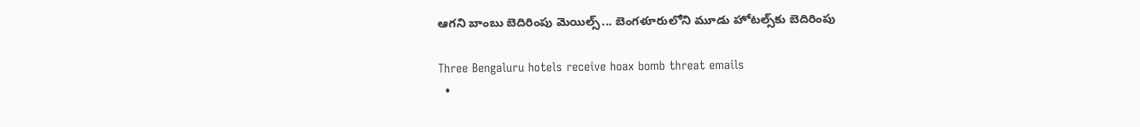ఆగని బాంబు బెదిరింపు మెయిల్స్... బెంగళూరులోని మూడు హోటల్స్‌కు బెదిరింపు

Three Bengaluru hotels receive hoax bomb threat emails
  •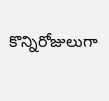కొన్నిరోజులుగా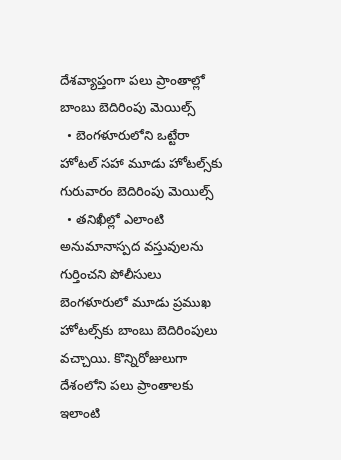దేశవ్యాప్తంగా పలు ప్రాంతాల్లో బాంబు బెదిరింపు మెయిల్స్
  • బెంగళూరులోని ఒట్టేరా హోటల్ సహా మూడు హోటల్స్‌కు గురువారం బెదిరింపు మెయిల్స్
  • తనిఖీల్లో ఎలాంటి అనుమానాస్పద వస్తువులను గుర్తించని పోలీసులు
బెంగళూరులో మూడు ప్రముఖ హోటల్స్‌కు బాంబు బెదిరింపులు వచ్చాయి. కొన్నిరోజులుగా దేశంలోని పలు ప్రాంతాలకు ఇలాంటి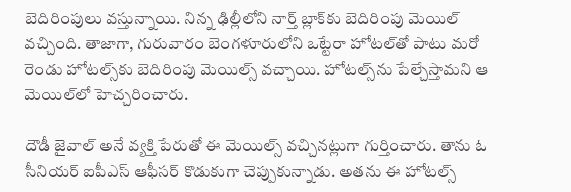బెదిరింపులు వస్తున్నాయి. నిన్న ఢిల్లీలోని నార్త్ బ్లాక్‌కు బెదిరింపు మెయిల్ వచ్చింది. తాజాగా, గురువారం బెంగళూరులోని ఒట్టేరా హోటల్‌తో పాటు మరో రెండు హోటల్స్‌కు బెదిరింపు మెయిల్స్ వచ్చాయి. హోటల్స్‌ను పేల్చేస్తామని ఆ మెయిల్‌లో హెచ్చరించారు.

దౌడీ జైవాల్ అనే వ్యక్తి పేరుతో ఈ మెయిల్స్ వచ్చినట్లుగా గుర్తించారు. తాను ఓ సీనియర్ ఐపీఎస్ ఆఫీసర్ కొడుకుగా చెప్పుకున్నాడు. అతను ఈ హోటల్స్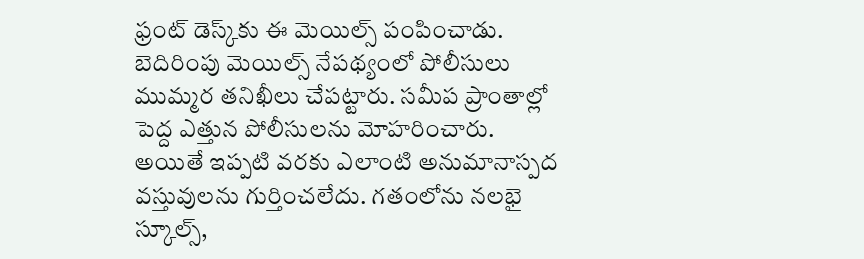ఫ్రంట్ డెస్క్‌కు ఈ మెయిల్స్ పంపించాడు. బెదిరింపు మెయిల్స్ నేపథ్యంలో పోలీసులు ముమ్మర తనిఖీలు చేపట్టారు. సమీప ప్రాంతాల్లో పెద్ద ఎత్తున పోలీసులను మోహరించారు. అయితే ఇప్పటి వరకు ఎలాంటి అనుమానాస్పద వస్తువులను గుర్తించలేదు. గతంలోను నలభై స్కూల్స్,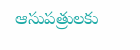ఆసుపత్రులకు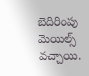బెదిరింపు మెయిల్స్ వచ్చాయి.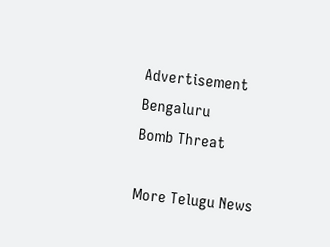Advertisement
Bengaluru
Bomb Threat

More Telugu News